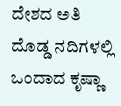ದೇಶದ ಅತಿ ದೊಡ್ಡ ನದಿಗಳಲ್ಲಿ ಒಂದಾದ ಕೃಷ್ಣಾ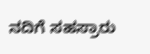ನದಿಗೆ ಸಹಸ್ರಾರು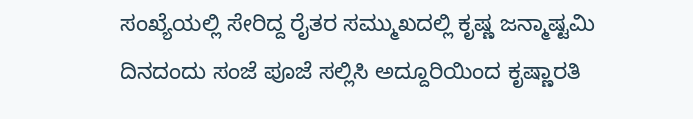ಸಂಖ್ಯೆಯಲ್ಲಿ ಸೇರಿದ್ದ ರೈತರ ಸಮ್ಮುಖದಲ್ಲಿ ಕೃಷ್ಣ ಜನ್ಮಾಷ್ಟಮಿ ದಿನದಂದು ಸಂಜೆ ಪೂಜೆ ಸಲ್ಲಿಸಿ ಅದ್ದೂರಿಯಿಂದ ಕೃಷ್ಣಾರತಿ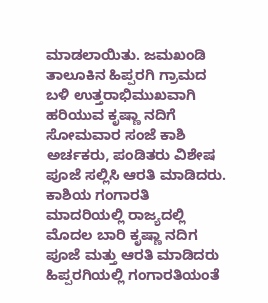ಮಾಡಲಾಯಿತು. ಜಮಖಂಡಿ ತಾಲೂಕಿನ ಹಿಪ್ಪರಗಿ ಗ್ರಾಮದ ಬಳಿ ಉತ್ತರಾಭಿಮುಖವಾಗಿ ಹರಿಯುವ ಕೃಷ್ಣಾ ನದಿಗೆ ಸೋಮವಾರ ಸಂಜೆ ಕಾಶಿ ಅರ್ಚಕರು, ಪಂಡಿತರು ವಿಶೇಷ ಪೂಜೆ ಸಲ್ಲಿಸಿ ಆರತಿ ಮಾಡಿದರು. ಕಾಶಿಯ ಗಂಗಾರತಿ ಮಾದರಿಯಲ್ಲಿ ರಾಜ್ಯದಲ್ಲಿ ಮೊದಲ ಬಾರಿ ಕೃಷ್ಣಾ ನದಿಗ ಪೂಜೆ ಮತ್ತು ಆರತಿ ಮಾಡಿದರು
ಹಿಪ್ಪರಗಿಯಲ್ಲಿ ಗಂಗಾರತಿಯಂತೆ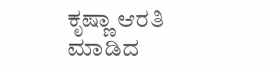ಕೃಷ್ಣಾ ಆರತಿ ಮಾಡಿದ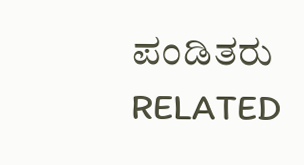ಪಂಡಿತರು
RELATED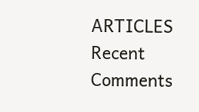ARTICLES
Recent Comments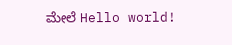ಮೇಲೆ Hello world!